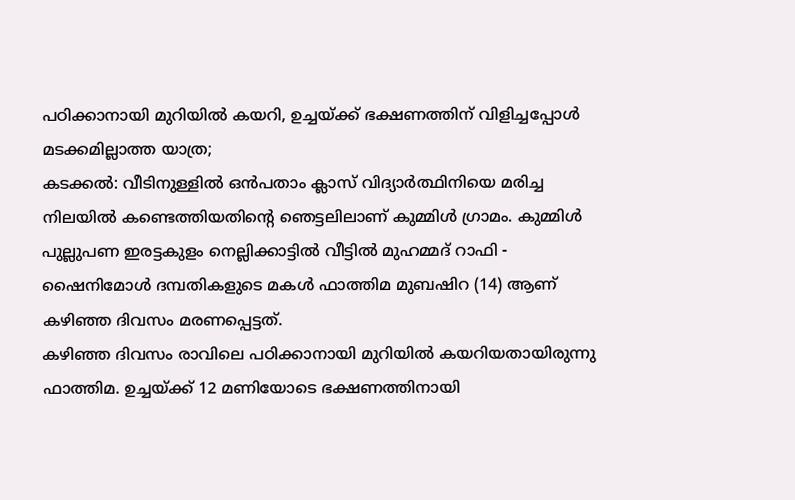പഠിക്കാനായി മുറിയിൽ കയറി, ഉച്ചയ്ക്ക് ഭക്ഷണത്തിന് വിളിച്ചപ്പോൾ മടക്കമില്ലാത്ത യാത്ര;
കടക്കൽ: വീടിനുള്ളിൽ ഒൻപതാം ക്ലാസ് വിദ്യാർത്ഥിനിയെ മരിച്ച നിലയിൽ കണ്ടെത്തിയതിന്റെ ഞെട്ടലിലാണ് കുമ്മിൾ ഗ്രാമം. കുമ്മിൾ പുല്ലുപണ ഇരട്ടകുളം നെല്ലിക്കാട്ടിൽ വീട്ടിൽ മുഹമ്മദ് റാഫി - ഷൈനിമോൾ ദമ്പതികളുടെ മകൾ ഫാത്തിമ മുബഷിറ (14) ആണ് കഴിഞ്ഞ ദിവസം മരണപ്പെട്ടത്.
കഴിഞ്ഞ ദിവസം രാവിലെ പഠിക്കാനായി മുറിയിൽ കയറിയതായിരുന്നു ഫാത്തിമ. ഉച്ചയ്ക്ക് 12 മണിയോടെ ഭക്ഷണത്തിനായി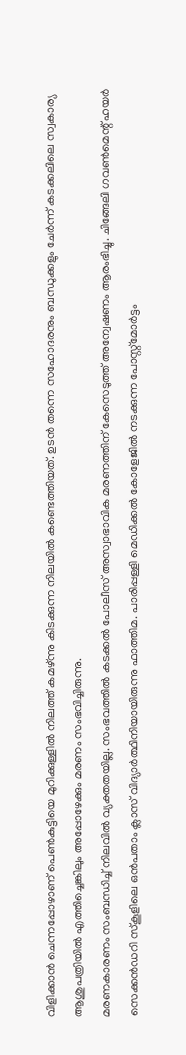വിളിക്കാൻ ചെന്നപ്പോഴാണ് പെൺകുട്ടിയെ മുറിക്കുള്ളിൽ നിലത്ത് കമഴ്ന്നു കിടക്കുന്ന നിലയിൽ കണ്ടെത്തിയത്. ഉടൻ തന്നെ സഹോദരനും ബന്ധുക്കളും ചേർന്ന് കടക്കലിലെ സ്വകാര്യ ആശുപത്രിയിൽ എത്തിച്ചെങ്കിലും അപ്പോഴേക്കും മരണം സംഭവിച്ചിരുന്നു.
മരണകാരണം സംബന്ധിച്ച് നിലവിൽ വ്യക്തതയില്ല. സംഭവത്തിൽ കടക്കൽ പോലീസ് അസ്വാഭാവിക മരണത്തിന് കേസെടുത്ത് അന്വേഷണം ആരംഭിച്ചു. ചിങ്ങേലി ഗവൺമെന്റ് ഹയർ സെക്കൻഡറി സ്കൂളിലെ ഒൻപതാം ക്ലാസ് വിദ്യാർത്ഥിനിയായിരുന്നു ഫാത്തിമ. പാരിപ്പള്ളി മെഡിക്കൽ കോളേജിൽ നടക്കുന്ന പോസ്റ്റ്മോർട്ടം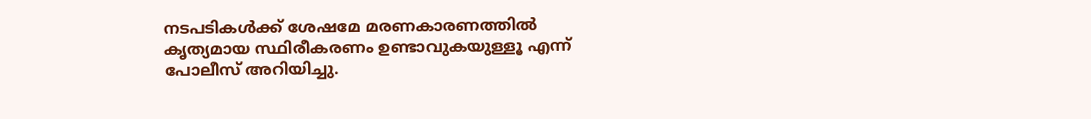നടപടികൾക്ക് ശേഷമേ മരണകാരണത്തിൽ കൃത്യമായ സ്ഥിരീകരണം ഉണ്ടാവുകയുള്ളൂ എന്ന് പോലീസ് അറിയിച്ചു.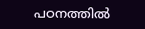പഠനത്തിൽ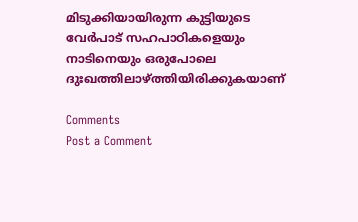മിടുക്കിയായിരുന്ന കുട്ടിയുടെ വേർപാട് സഹപാഠികളെയും നാടിനെയും ഒരുപോലെ ദുഃഖത്തിലാഴ്ത്തിയിരിക്കുകയാണ്

Comments
Post a Comment